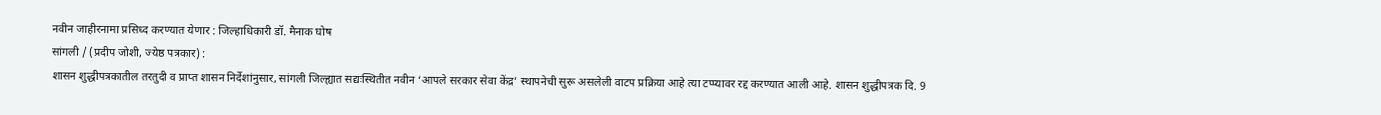नवीन जाहीरनामा प्रसिध्द करण्यात येणार : जिल्हाधिकारी डॉ. मैनाक घोष
सांगली / (प्रदीप जोशी, ज्येष्ठ पत्रकार) :
शासन शुद्धीपत्रकातील तरतुदी व प्राप्त शासन निर्देशांनुसार, सांगली जिल्ह्यात सद्यःस्थितीत नवीन ‘आपले सरकार सेवा केंद्र’ स्थापनेची सुरू असलेली वाटप प्रक्रिया आहे त्या टप्प्यावर रद्द करण्यात आली आहे. शासन शुद्धीपत्रक दि. 9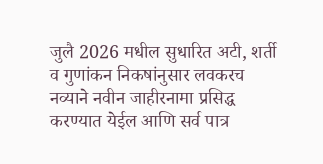जुलै 2026 मधील सुधारित अटी, शर्ती व गुणांकन निकषांनुसार लवकरच नव्याने नवीन जाहीरनामा प्रसिद्ध करण्यात येईल आणि सर्व पात्र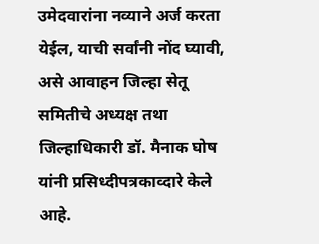उमेदवारांना नव्याने अर्ज करता येईल, याची सर्वांनी नोंद घ्यावी, असे आवाहन जिल्हा सेतू समितीचे अध्यक्ष तथा जिल्हाधिकारी डॉ. मैनाक घोष यांनी प्रसिध्दीपत्रकाव्दारे केले आहे.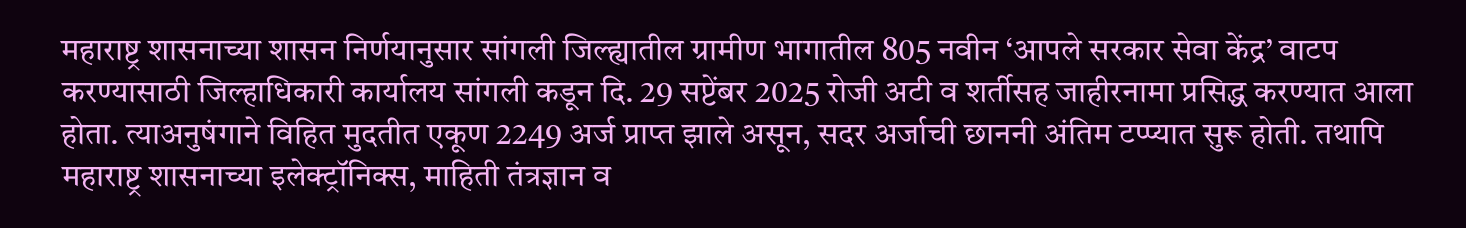महाराष्ट्र शासनाच्या शासन निर्णयानुसार सांगली जिल्ह्यातील ग्रामीण भागातील 805 नवीन ‘आपले सरकार सेवा केंद्र’ वाटप करण्यासाठी जिल्हाधिकारी कार्यालय सांगली कडून दि. 29 सप्टेंबर 2025 रोजी अटी व शर्तीसह जाहीरनामा प्रसिद्ध करण्यात आला होता. त्याअनुषंगाने विहित मुदतीत एकूण 2249 अर्ज प्राप्त झाले असून, सदर अर्जाची छाननी अंतिम टप्प्यात सुरू होती. तथापि महाराष्ट्र शासनाच्या इलेक्ट्रॉनिक्स, माहिती तंत्रज्ञान व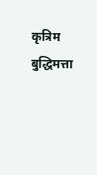कृत्रिम बुद्धिमत्ता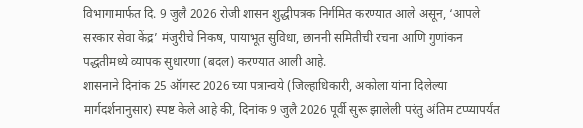विभागामार्फत दि. 9 जुलै 2026 रोजी शासन शुद्धीपत्रक निर्गमित करण्यात आले असून, ‘आपले सरकार सेवा केंद्र’ मंजुरीचे निकष, पायाभूत सुविधा, छाननी समितीची रचना आणि गुणांकन पद्धतीमध्ये व्यापक सुधारणा (बदल) करण्यात आली आहे.
शासनाने दिनांक 25 ऑगस्ट 2026 च्या पत्रान्वये (जिल्हाधिकारी, अकोला यांना दिलेल्या मार्गदर्शनानुसार) स्पष्ट केले आहे की, दिनांक 9 जुलै 2026 पूर्वी सुरू झालेली परंतु अंतिम टप्प्यापर्यंत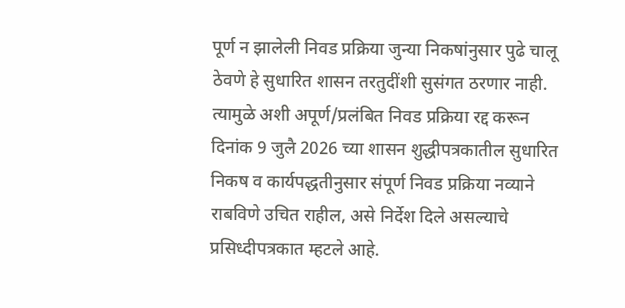पूर्ण न झालेली निवड प्रक्रिया जुन्या निकषांनुसार पुढे चालू ठेवणे हे सुधारित शासन तरतुदींशी सुसंगत ठरणार नाही. त्यामुळे अशी अपूर्ण/प्रलंबित निवड प्रक्रिया रद्द करून दिनांक 9 जुलै 2026 च्या शासन शुद्धीपत्रकातील सुधारित निकष व कार्यपद्धतीनुसार संपूर्ण निवड प्रक्रिया नव्याने राबविणे उचित राहील, असे निर्देश दिले असल्याचे प्रसिध्दीपत्रकात म्हटले आहे.